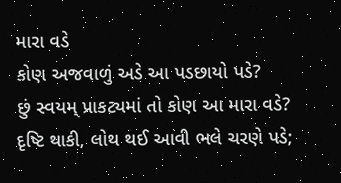મારા વડે
કોણ અજવાળું અડે આ પડછાયો પડે?
છું સ્વયમ્ પ્રાકટ્યમાં તો કોણ આ મારા વડે?
દૃષ્ટિ થાકી, લોથ થઈ આવી ભલે ચરણે પડે;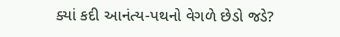ક્યાં કદી આનંત્ય-પથનો વેગળે છેડો જડે?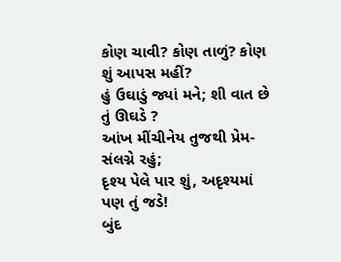કોણ ચાવી? કોણ તાળું? કોણ શું આપસ મહીં?
હું ઉઘાડું જ્યાં મને; શી વાત છે તું ઊઘડે ?
આંખ મીંચીનેય તુજથી પ્રેમ-સંલગ્ને રહું;
દૃશ્ય પેલે પાર શું, અદૃશ્યમાં પણ તું જડે!
બુંદ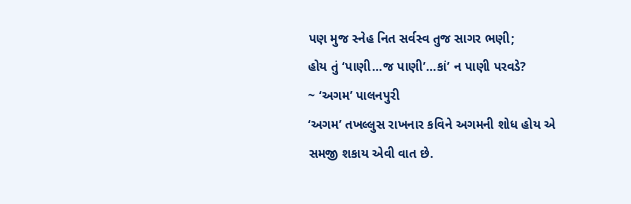પણ મુજ સ્નેહ નિત સર્વસ્વ તુજ સાગર ભણી;
હોય તું ‘પાણી…જ પાણી’…કાં’ ન પાણી પરવડે?
~ ‘અગમ’ પાલનપુરી
‘અગમ’ તખલ્લુસ રાખનાર કવિને અગમની શોધ હોય એ સમજી શકાય એવી વાત છે.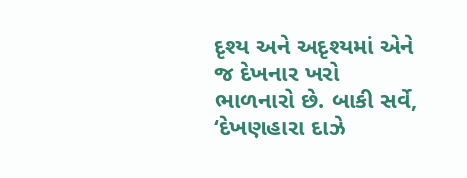દૃશ્ય અને અદૃશ્યમાં એને જ દેખનાર ખરો ભાળનારો છે. બાકી સર્વે, ‘દેખણહારા દાઝે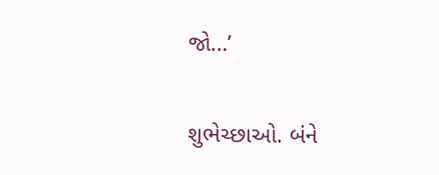જો…’

શુભેચ્છાઓ. બંને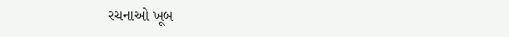રચનાઓ ખૂબ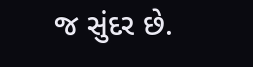જ સુંદર છે.